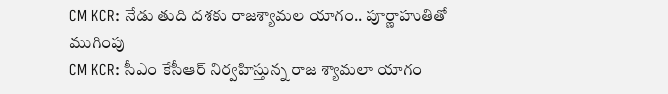CM KCR: నేడు తుది దశకు రాజశ్యామల యాగం.. పూర్ణాహుతితో ముగింపు
CM KCR: సీఎం కేసీఆర్ నిర్వహిస్తున్న రాజ శ్యామలా యాగం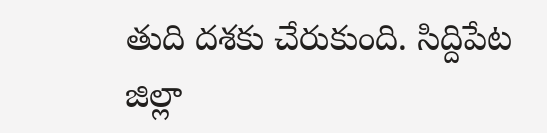తుది దశకు చేరుకుంది. సిద్దిపేట జిల్లా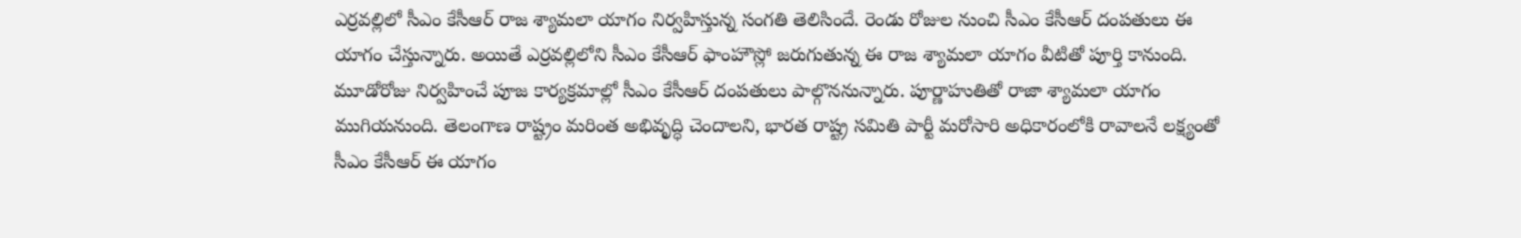ఎర్రవల్లిలో సీఎం కేసీఆర్ రాజ శ్యామలా యాగం నిర్వహిస్తున్న సంగతి తెలిసిందే. రెండు రోజుల నుంచి సీఎం కేసీఆర్ దంపతులు ఈ యాగం చేస్తున్నారు. అయితే ఎర్రవల్లిలోని సీఎం కేసీఆర్ ఫాంహౌస్లో జరుగుతున్న ఈ రాజ శ్యామలా యాగం వీటితో పూర్తి కానుంది. మూడోరోజు నిర్వహించే పూజ కార్యక్రమాల్లో సీఎం కేసీఆర్ దంపతులు పాల్గొననున్నారు. పూర్ణాహుతితో రాజా శ్యామలా యాగం ముగియనుంది. తెలంగాణ రాష్ట్రం మరింత అభివృద్ధి చెందాలని, భారత రాష్ట్ర సమితి పార్టీ మరోసారి అధికారంలోకి రావాలనే లక్ష్యంతో సీఎం కేసీఆర్ ఈ యాగం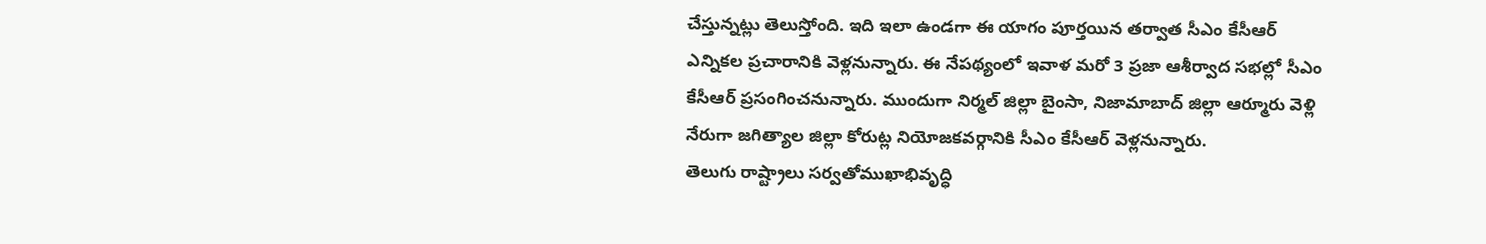చేస్తున్నట్లు తెలుస్తోంది. ఇది ఇలా ఉండగా ఈ యాగం పూర్తయిన తర్వాత సీఎం కేసీఆర్ ఎన్నికల ప్రచారానికి వెళ్లనున్నారు. ఈ నేపథ్యంలో ఇవాళ మరో 3 ప్రజా ఆశీర్వాద సభల్లో సీఎం కేసీఆర్ ప్రసంగించనున్నారు. ముందుగా నిర్మల్ జిల్లా బైంసా, నిజామాబాద్ జిల్లా ఆర్మూరు వెళ్లి నేరుగా జగిత్యాల జిల్లా కోరుట్ల నియోజకవర్గానికి సీఎం కేసీఆర్ వెళ్లనున్నారు.
తెలుగు రాష్ట్రాలు సర్వతోముఖాభివృద్ధి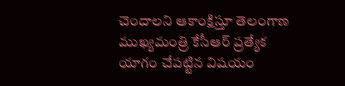చెందాలని ఆకాంక్షిస్తూ తెలంగాణ ముఖ్యమంత్రి కేసీఆర్ ప్రత్యేక యాగం చేపట్టిన విషయం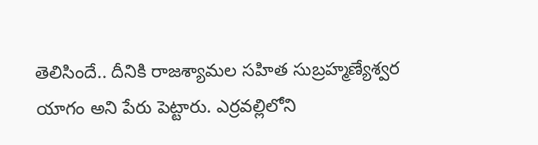తెలిసిందే.. దీనికి రాజశ్యామల సహిత సుబ్రహ్మణ్యేశ్వర యాగం అని పేరు పెట్టారు. ఎర్రవల్లిలోని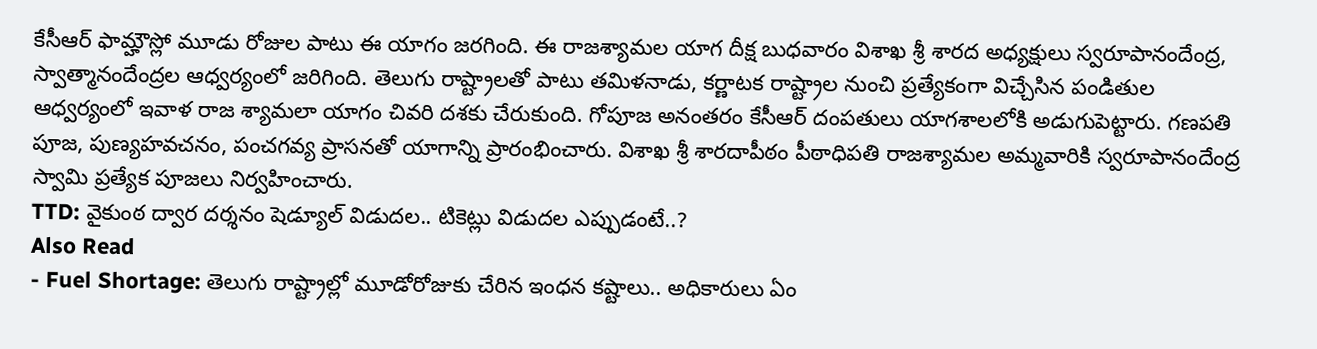కేసీఆర్ ఫామ్హౌస్లో మూడు రోజుల పాటు ఈ యాగం జరగింది. ఈ రాజశ్యామల యాగ దీక్ష బుధవారం విశాఖ శ్రీ శారద అధ్యక్షులు స్వరూపానందేంద్ర, స్వాత్మానందేంద్రల ఆధ్వర్యంలో జరిగింది. తెలుగు రాష్ట్రాలతో పాటు తమిళనాడు, కర్ణాటక రాష్ట్రాల నుంచి ప్రత్యేకంగా విచ్చేసిన పండితుల ఆధ్వర్యంలో ఇవాళ రాజ శ్యామలా యాగం చివరి దశకు చేరుకుంది. గోపూజ అనంతరం కేసీఆర్ దంపతులు యాగశాలలోకి అడుగుపెట్టారు. గణపతి పూజ, పుణ్యహవచనం, పంచగవ్య ప్రాసనతో యాగాన్ని ప్రారంభించారు. విశాఖ శ్రీ శారదాపీఠం పీఠాధిపతి రాజశ్యామల అమ్మవారికి స్వరూపానందేంద్ర స్వామి ప్రత్యేక పూజలు నిర్వహించారు.
TTD: వైకుంఠ ద్వార దర్శనం షెడ్యూల్ విడుదల.. టికెట్లు విడుదల ఎప్పుడంటే..?
Also Read
- Fuel Shortage: తెలుగు రాష్ట్రాల్లో మూడోరోజుకు చేరిన ఇంధన కష్టాలు.. అధికారులు ఏం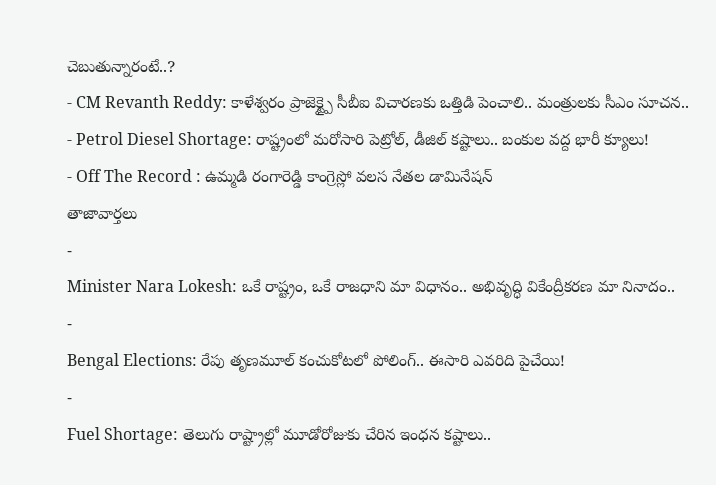చెబుతున్నారంటే..?
- CM Revanth Reddy: కాళేశ్వరం ప్రాజెక్ట్పై సీబీఐ విచారణకు ఒత్తిడి పెంచాలి.. మంత్రులకు సీఎం సూచన..
- Petrol Diesel Shortage: రాష్ట్రంలో మరోసారి పెట్రోల్, డీజిల్ కష్టాలు.. బంకుల వద్ద భారీ క్యూలు!
- Off The Record : ఉమ్మడి రంగారెడ్డి కాంగ్రెస్లో వలస నేతల డామినేషన్
తాజావార్తలు
-
Minister Nara Lokesh: ఒకే రాష్ట్రం, ఒకే రాజధాని మా విధానం.. అభివృద్ధి వికేంద్రీకరణ మా నినాదం..
-
Bengal Elections: రేపు తృణమూల్ కంచుకోటలో పోలింగ్.. ఈసారి ఎవరిది పైచేయి!
-
Fuel Shortage: తెలుగు రాష్ట్రాల్లో మూడోరోజుకు చేరిన ఇంధన కష్టాలు..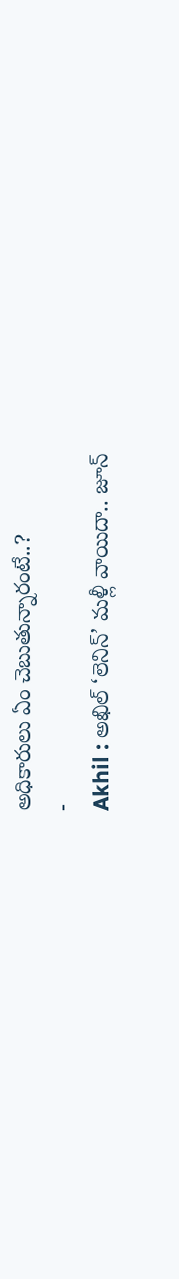అధికారులు ఏం చెబుతున్నారంటే..?
-
Akhil : అఖిల్ ‘లెనిన్’ మళ్లీ వాయిదా.. జూన్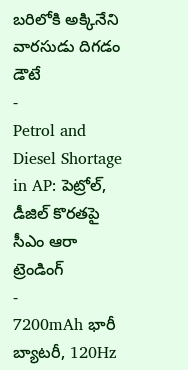బరిలోకి అక్కినేని వారసుడు దిగడం డౌటే
-
Petrol and Diesel Shortage in AP: పెట్రోల్, డీజిల్ కొరతపై సీఎం ఆరా
ట్రెండింగ్
-
7200mAh భారీ బ్యాటరీ, 120Hz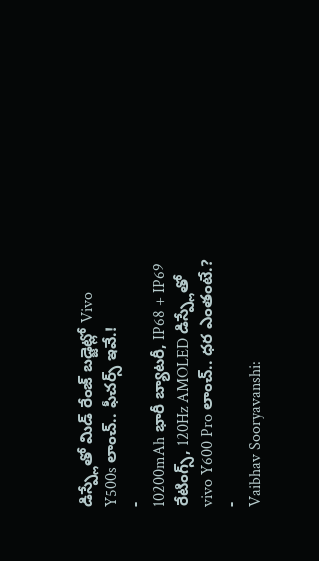డిస్ప్లేతో మిడ్ రేంజ్ బడ్జెట్లో Vivo Y500s లాంచ్.. ఫీచర్స్ ఇవే.!
-
10200mAh భారీ బ్యాటరీ, IP68 + IP69 రేటింగ్స్, 120Hz AMOLED డిస్ప్లేతో vivo Y600 Pro లాంచ్.. ధర ఎంతంటే.?
-
Vaibhav Sooryavanshi: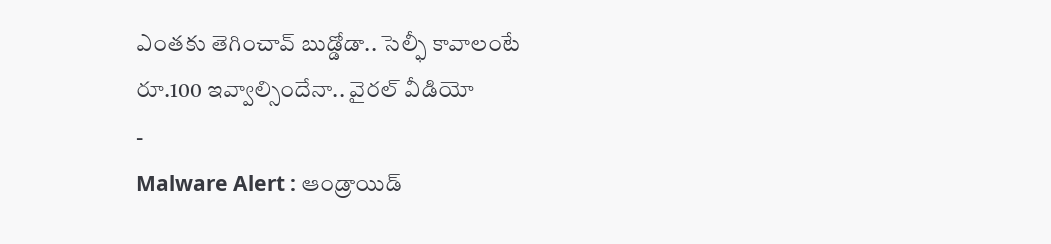ఎంతకు తెగించావ్ బుడ్డోడా.. సెల్ఫీ కావాలంటే రూ.100 ఇవ్వాల్సిందేనా.. వైరల్ వీడియో
-
Malware Alert : ఆండ్రాయిడ్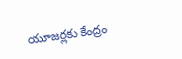యూజర్లకు కేంద్రం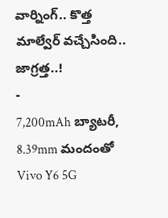వార్నింగ్.. కొత్త మాల్వేర్ వచ్చేసింది.. జాగ్రత్త..!
-
7,200mAh బ్యాటరీ, 8.39mm మందంతో Vivo Y6 5G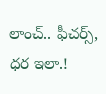లాంచ్.. ఫీచర్స్, ధర ఇలా.!